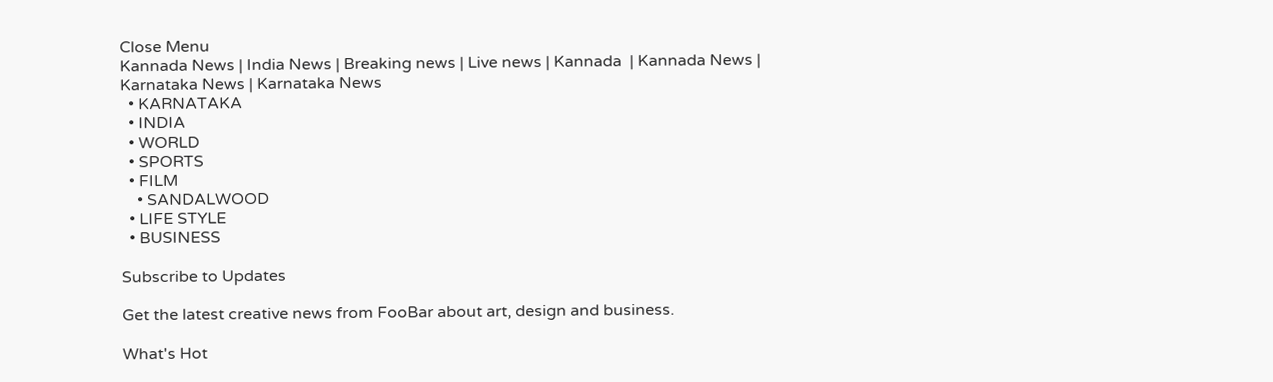Close Menu
Kannada News | India News | Breaking news | Live news | Kannada  | Kannada News | Karnataka News | Karnataka News
  • KARNATAKA
  • INDIA
  • WORLD
  • SPORTS
  • FILM
    • SANDALWOOD
  • LIFE STYLE
  • BUSINESS

Subscribe to Updates

Get the latest creative news from FooBar about art, design and business.

What's Hot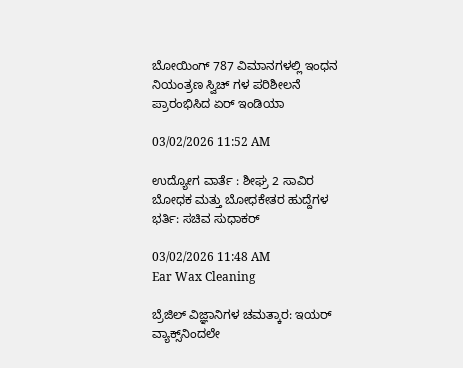ಬೋಯಿಂಗ್ 787 ವಿಮಾನಗಳಲ್ಲಿ ಇಂಧನ ನಿಯಂತ್ರಣ ಸ್ವಿಚ್ ಗಳ ಪರಿಶೀಲನೆ ಪ್ರಾರಂಭಿಸಿದ ಏರ್ ಇಂಡಿಯಾ

03/02/2026 11:52 AM

ಉದ್ಯೋಗ ವಾರ್ತೆ : ಶೀಘ್ರ 2 ಸಾವಿರ ಬೋಧಕ ಮತ್ತು ಬೋಧಕೇತರ ಹುದ್ದೆಗಳ ಭರ್ತಿ: ಸಚಿವ ಸುಧಾಕರ್

03/02/2026 11:48 AM
Ear Wax Cleaning

ಬ್ರೆಜಿಲ್ ವಿಜ್ಞಾನಿಗಳ ಚಮತ್ಕಾರ: ಇಯರ್ ವ್ಯಾಕ್ಸ್‌ನಿಂದಲೇ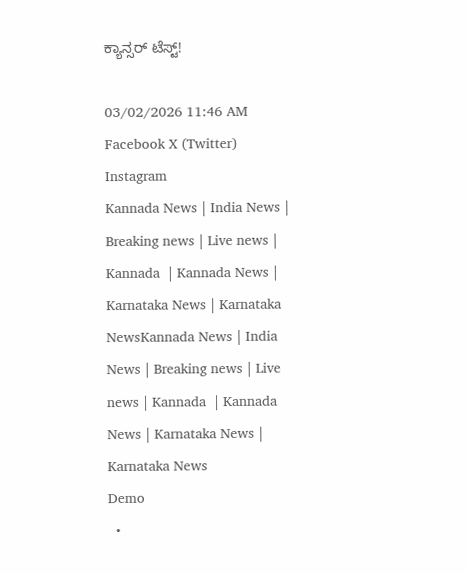ಕ್ಯಾನ್ಸರ್ ಟೆಸ್ಟ್!

03/02/2026 11:46 AM
Facebook X (Twitter) Instagram
Kannada News | India News | Breaking news | Live news | Kannada  | Kannada News | Karnataka News | Karnataka NewsKannada News | India News | Breaking news | Live news | Kannada  | Kannada News | Karnataka News | Karnataka News
Demo
  •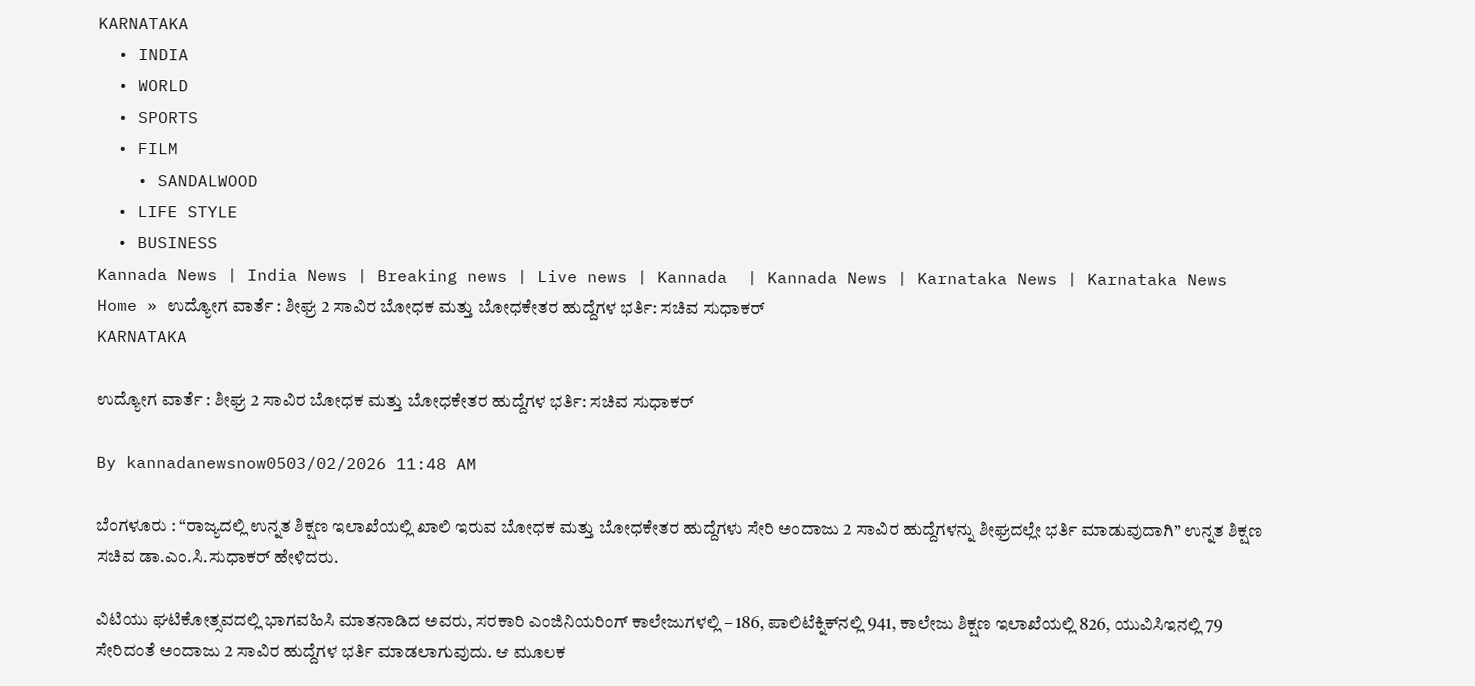KARNATAKA
  • INDIA
  • WORLD
  • SPORTS
  • FILM
    • SANDALWOOD
  • LIFE STYLE
  • BUSINESS
Kannada News | India News | Breaking news | Live news | Kannada  | Kannada News | Karnataka News | Karnataka News
Home » ಉದ್ಯೋಗ ವಾರ್ತೆ : ಶೀಘ್ರ 2 ಸಾವಿರ ಬೋಧಕ ಮತ್ತು ಬೋಧಕೇತರ ಹುದ್ದೆಗಳ ಭರ್ತಿ: ಸಚಿವ ಸುಧಾಕರ್
KARNATAKA

ಉದ್ಯೋಗ ವಾರ್ತೆ : ಶೀಘ್ರ 2 ಸಾವಿರ ಬೋಧಕ ಮತ್ತು ಬೋಧಕೇತರ ಹುದ್ದೆಗಳ ಭರ್ತಿ: ಸಚಿವ ಸುಧಾಕರ್

By kannadanewsnow0503/02/2026 11:48 AM

ಬೆಂಗಳೂರು : “ರಾಜ್ಯದಲ್ಲಿ ಉನ್ನತ ಶಿಕ್ಷಣ ಇಲಾಖೆಯಲ್ಲಿ ಖಾಲಿ ಇರುವ ಬೋಧಕ ಮತ್ತು ಬೋಧಕೇತರ ಹುದ್ದೆಗಳು ಸೇರಿ ಅಂದಾಜು 2 ಸಾವಿರ ಹುದ್ದೆಗಳನ್ನು ಶೀಘ್ರದಲ್ಲೇ ಭರ್ತಿ ಮಾಡುವುದಾಗಿ” ಉನ್ನತ ಶಿಕ್ಷಣ ಸಚಿವ ಡಾ.ಎಂ.ಸಿ.ಸುಧಾಕರ್ ಹೇಳಿದರು.

ವಿಟಿಯು ಘಟಿಕೋತ್ಸವದಲ್ಲಿ ಭಾಗವಹಿಸಿ ಮಾತನಾಡಿದ ಅವರು, ಸರಕಾರಿ ಎಂಜಿನಿಯರಿಂಗ್ ಕಾಲೇಜುಗಳಲ್ಲಿ – 186, ಪಾಲಿಟೆಕ್ನಿಕ್‍ನಲ್ಲಿ 941, ಕಾಲೇಜು ಶಿಕ್ಷಣ ಇಲಾಖೆಯಲ್ಲಿ 826, ಯುವಿಸಿಇನಲ್ಲಿ 79 ಸೇರಿದಂತೆ ಅಂದಾಜು 2 ಸಾವಿರ ಹುದ್ದೆಗಳ ಭರ್ತಿ ಮಾಡಲಾಗುವುದು. ಆ ಮೂಲಕ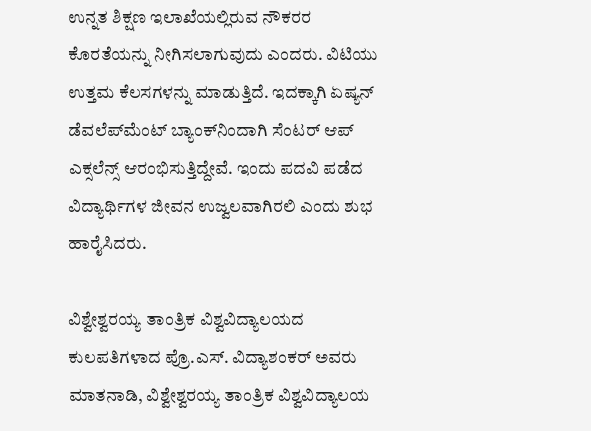ಉನ್ನತ ಶಿಕ್ಷಣ ಇಲಾಖೆಯಲ್ಲಿರುವ ನೌಕರರ ಕೊರತೆಯನ್ನು ನೀಗಿಸಲಾಗುವುದು ಎಂದರು. ವಿಟಿಯು ಉತ್ತಮ ಕೆಲಸಗಳನ್ನು ಮಾಡುತ್ತಿದೆ. ಇದಕ್ಕಾಗಿ ಏಷ್ಯನ್ ಡೆವಲೆಪ್‍ಮೆಂಟ್ ಬ್ಯಾಂಕ್‍ನಿಂದಾಗಿ ಸೆಂಟರ್ ಆಪ್ ಎಕ್ಸಲೆನ್ಸ್ ಆರಂಭಿಸುತ್ತಿದ್ದೇವೆ. ಇಂದು ಪದವಿ ಪಡೆದ ವಿದ್ಯಾರ್ಥಿಗಳ ಜೀವನ ಉಜ್ವಲವಾಗಿರಲಿ ಎಂದು ಶುಭ ಹಾರೈಸಿದರು.

ವಿಶ್ವೇಶ್ವರಯ್ಯ ತಾಂತ್ರಿಕ ವಿಶ್ವವಿದ್ಯಾಲಯದ ಕುಲಪತಿಗಳಾದ ಪ್ರೊ.ಎಸ್. ವಿದ್ಯಾಶಂಕರ್ ಅವರು ಮಾತನಾಡಿ, ವಿಶ್ವೇಶ್ವರಯ್ಯ ತಾಂತ್ರಿಕ ವಿಶ್ವವಿದ್ಯಾಲಯ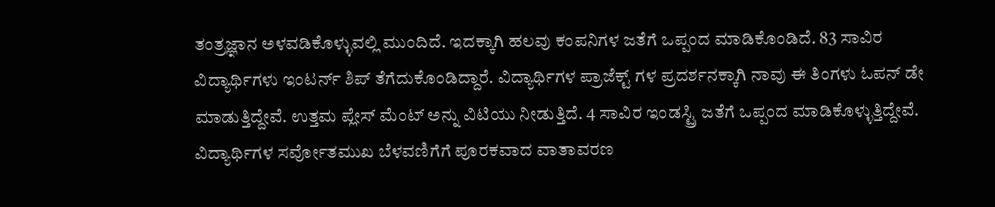ತಂತ್ರಜ್ಞಾನ ಅಳವಡಿಕೊಳ್ಳುವಲ್ಲಿ ಮುಂದಿದೆ. ಇದಕ್ಕಾಗಿ ಹಲವು ಕಂಪನಿಗಳ ಜತೆಗೆ ಒಪ್ಪಂದ ಮಾಡಿಕೊಂಡಿದೆ. 83 ಸಾವಿರ ವಿದ್ಯಾರ್ಥಿಗಳು ಇಂಟರ್ನ್ ಶಿಪ್ ತೆಗೆದುಕೊಂಡಿದ್ದಾರೆ. ವಿದ್ಯಾರ್ಥಿಗಳ ಪ್ರಾಜೆಕ್ಟ್ ಗಳ ಪ್ರದರ್ಶನಕ್ಕಾಗಿ ನಾವು ಈ ತಿಂಗಳು ಓಪನ್ ಡೇ ಮಾಡುತ್ತಿದ್ದೇವೆ. ಉತ್ತಮ ಪ್ಲೇಸ್ ಮೆಂಟ್ ಅನ್ನು ವಿಟಿಯು ನೀಡುತ್ತಿದೆ. 4 ಸಾವಿರ ಇಂಡಸ್ಟ್ರಿ ಜತೆಗೆ ಒಪ್ಪಂದ ಮಾಡಿಕೊಳ್ಳುತ್ತಿದ್ದೇವೆ. ವಿದ್ಯಾರ್ಥಿಗಳ ಸರ್ವೋತಮುಖ ಬೆಳವಣಿಗೆಗೆ ಪೂರಕವಾದ ವಾತಾವರಣ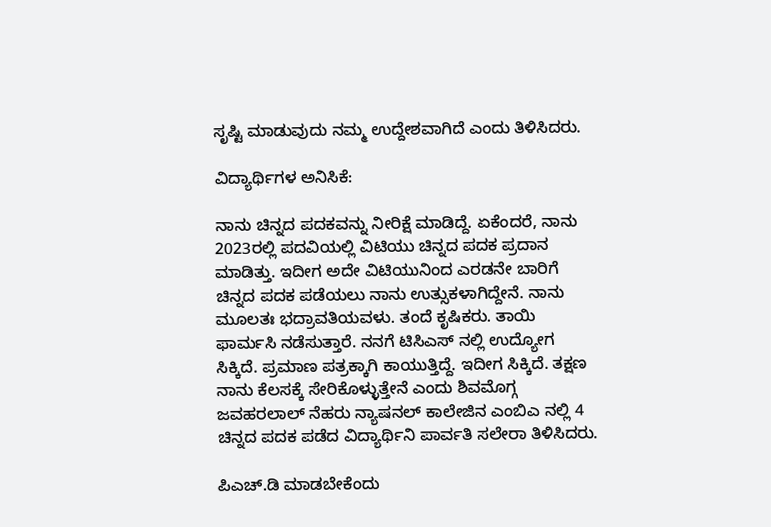ಸೃಷ್ಟಿ ಮಾಡುವುದು ನಮ್ಮ ಉದ್ದೇಶವಾಗಿದೆ ಎಂದು ತಿಳಿಸಿದರು.

ವಿದ್ಯಾರ್ಥಿಗಳ ಅನಿಸಿಕೆ:

ನಾನು ಚಿನ್ನದ ಪದಕವನ್ನು ನೀರಿಕ್ಷೆ ಮಾಡಿದ್ದೆ. ಏಕೆಂದರೆ, ನಾನು 2023ರಲ್ಲಿ ಪದವಿಯಲ್ಲಿ ವಿಟಿಯು ಚಿನ್ನದ ಪದಕ ಪ್ರದಾನ ಮಾಡಿತ್ತು. ಇದೀಗ ಅದೇ ವಿಟಿಯುನಿಂದ ಎರಡನೇ ಬಾರಿಗೆ ಚಿನ್ನದ ಪದಕ ಪಡೆಯಲು ನಾನು ಉತ್ಸುಕಳಾಗಿದ್ದೇನೆ. ನಾನು ಮೂಲತಃ ಭದ್ರಾವತಿಯವಳು. ತಂದೆ ಕೃಷಿಕರು. ತಾಯಿ ಫಾರ್ಮಸಿ ನಡೆಸುತ್ತಾರೆ. ನನಗೆ ಟಿಸಿಎಸ್ ನಲ್ಲಿ ಉದ್ಯೋಗ ಸಿಕ್ಕಿದೆ. ಪ್ರಮಾಣ ಪತ್ರಕ್ಕಾಗಿ ಕಾಯುತ್ತಿದ್ದೆ. ಇದೀಗ ಸಿಕ್ಕಿದೆ. ತಕ್ಷಣ ನಾನು ಕೆಲಸಕ್ಕೆ ಸೇರಿಕೊಳ್ಳುತ್ತೇನೆ ಎಂದು ಶಿವಮೊಗ್ಗ ಜವಹರಲಾಲ್ ನೆಹರು ನ್ಯಾಷನಲ್ ಕಾಲೇಜಿನ ಎಂಬಿಎ ನಲ್ಲಿ 4 ಚಿನ್ನದ ಪದಕ ಪಡೆದ ವಿದ್ಯಾರ್ಥಿನಿ ಪಾರ್ವತಿ ಸಲೇರಾ ತಿಳಿಸಿದರು.

ಪಿಎಚ್.ಡಿ ಮಾಡಬೇಕೆಂದು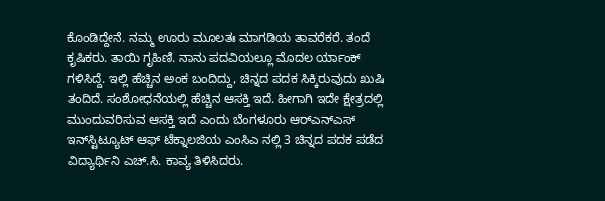ಕೊಂಡಿದ್ದೇನೆ. ನಮ್ಮ ಊರು ಮೂಲತಃ ಮಾಗಡಿಯ ತಾವರೆಕರೆ. ತಂದೆ ಕೃಷಿಕರು. ತಾಯಿ ಗೃಹಿಣಿ. ನಾನು ಪದವಿಯಲ್ಲೂ ಮೊದಲ ರ್ಯಾಂಕ್ ಗಳಿಸಿದ್ದೆ. ಇಲ್ಲಿ ಹೆಚ್ಚಿನ ಅಂಕ ಬಂದಿದ್ದು, ಚಿನ್ನದ ಪದಕ ಸಿಕ್ಕಿರುವುದು ಖುಷಿ ತಂದಿದೆ. ಸಂಶೋಧನೆಯಲ್ಲಿ ಹೆಚ್ಚಿನ ಆಸಕ್ತಿ ಇದೆ. ಹೀಗಾಗಿ ಇದೇ ಕ್ಷೇತ್ರದಲ್ಲಿ ಮುಂದುವರಿಸುವ ಆಸಕ್ತಿ ಇದೆ ಎಂದು ಬೆಂಗಳೂರು ಆರ್‍ಎನ್‍ಎಸ್ ಇನ್‍ಸ್ಟಿಟ್ಯೂಟ್ ಆಫ್ ಟೆಕ್ನಾಲಜಿಯ ಎಂಸಿಎ ನಲ್ಲಿ 3 ಚಿನ್ನದ ಪದಕ ಪಡೆದ ವಿದ್ಯಾರ್ಥಿನಿ ಎಚ್.ಸಿ. ಕಾವ್ಯ ತಿಳಿಸಿದರು.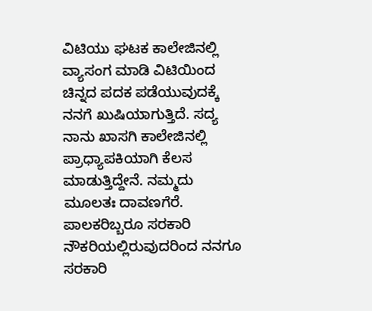ವಿಟಿಯು ಘಟಕ ಕಾಲೇಜಿನಲ್ಲಿ ವ್ಯಾಸಂಗ ಮಾಡಿ ವಿಟಿಯಿಂದ ಚಿನ್ನದ ಪದಕ ಪಡೆಯುವುದಕ್ಕೆ ನನಗೆ ಖುಷಿಯಾಗುತ್ತಿದೆ. ಸದ್ಯ ನಾನು ಖಾಸಗಿ ಕಾಲೇಜಿನಲ್ಲಿ ಪ್ರಾಧ್ಯಾಪಕಿಯಾಗಿ ಕೆಲಸ ಮಾಡುತ್ತಿದ್ದೇನೆ. ನಮ್ಮದು ಮೂಲತಃ ದಾವಣಗೆರೆ. ಪಾಲಕರಿಬ್ಬರೂ ಸರಕಾರಿ ನೌಕರಿಯಲ್ಲಿರುವುದರಿಂದ ನನಗೂ ಸರಕಾರಿ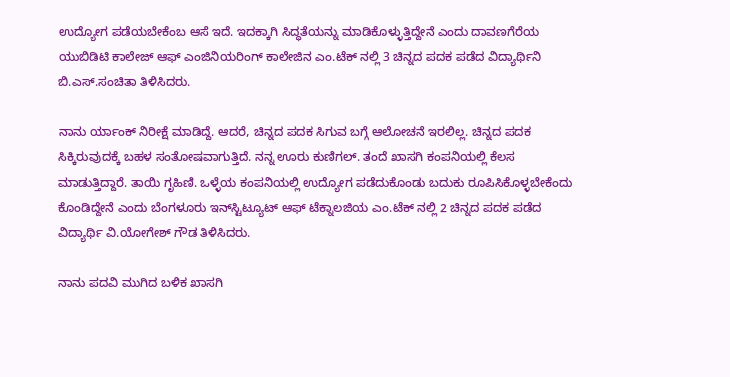ಉದ್ಯೋಗ ಪಡೆಯಬೇಕೆಂಬ ಆಸೆ ಇದೆ. ಇದಕ್ಕಾಗಿ ಸಿದ್ಧತೆಯನ್ನು ಮಾಡಿಕೊಳ್ಳುತ್ತಿದ್ದೇನೆ ಎಂದು ದಾವಣಗೆರೆಯ ಯುಬಿಡಿಟಿ ಕಾಲೇಜ್ ಆಫ್ ಎಂಜಿನಿಯರಿಂಗ್ ಕಾಲೇಜಿನ ಎಂ.ಟೆಕ್ ನಲ್ಲಿ 3 ಚಿನ್ನದ ಪದಕ ಪಡೆದ ವಿದ್ಯಾರ್ಥಿನಿ ಬಿ.ಎಸ್.ಸಂಚಿತಾ ತಿಳಿಸಿದರು.

ನಾನು ರ್ಯಾಂಕ್ ನಿರೀಕ್ಷೆ ಮಾಡಿದ್ದೆ. ಆದರೆ, ಚಿನ್ನದ ಪದಕ ಸಿಗುವ ಬಗ್ಗೆ ಆಲೋಚನೆ ಇರಲಿಲ್ಲ. ಚಿನ್ನದ ಪದಕ ಸಿಕ್ಕಿರುವುದಕ್ಕೆ ಬಹಳ ಸಂತೋಷವಾಗುತ್ತಿದೆ. ನನ್ನ ಊರು ಕುಣಿಗಲ್. ತಂದೆ ಖಾಸಗಿ ಕಂಪನಿಯಲ್ಲಿ ಕೆಲಸ ಮಾಡುತ್ತಿದ್ದಾರೆ. ತಾಯಿ ಗೃಹಿಣಿ. ಒಳ್ಳೆಯ ಕಂಪನಿಯಲ್ಲಿ ಉದ್ಯೋಗ ಪಡೆದುಕೊಂಡು ಬದುಕು ರೂಪಿಸಿಕೊಳ್ಳಬೇಕೆಂದು ಕೊಂಡಿದ್ದೇನೆ ಎಂದು ಬೆಂಗಳೂರು ಇನ್‍ಸ್ಟಿಟ್ಯೂಟ್ ಆಫ್ ಟೆಕ್ನಾಲಜಿಯ ಎಂ.ಟೆಕ್ ನಲ್ಲಿ 2 ಚಿನ್ನದ ಪದಕ ಪಡೆದ ವಿದ್ಯಾರ್ಥಿ ವಿ.ಯೋಗೇಶ್ ಗೌಡ ತಿಳಿಸಿದರು.

ನಾನು ಪದವಿ ಮುಗಿದ ಬಳಿಕ ಖಾಸಗಿ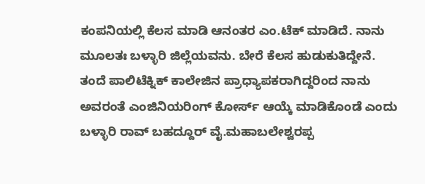ಕಂಪನಿಯಲ್ಲಿ ಕೆಲಸ ಮಾಡಿ ಆನಂತರ ಎಂ.ಟೆಕ್ ಮಾಡಿದೆ. ನಾನು ಮೂಲತಃ ಬಳ್ಳಾರಿ ಜಿಲ್ಲೆಯವನು. ಬೇರೆ ಕೆಲಸ ಹುಡುಕುತಿದ್ದೇನೆ. ತಂದೆ ಪಾಲಿಟೆಕ್ನಿಕ್ ಕಾಲೇಜಿನ ಪ್ರಾಧ್ಯಾಪಕರಾಗಿದ್ದರಿಂದ ನಾನು ಅವರಂತೆ ಎಂಜಿನಿಯರಿಂಗ್ ಕೋರ್ಸ್ ಆಯ್ಕೆ ಮಾಡಿಕೊಂಡೆ ಎಂದು ಬಳ್ಳಾರಿ ರಾವ್ ಬಹದ್ದೂರ್ ವೈ.ಮಹಾಬಲೇಶ್ವರಪ್ಪ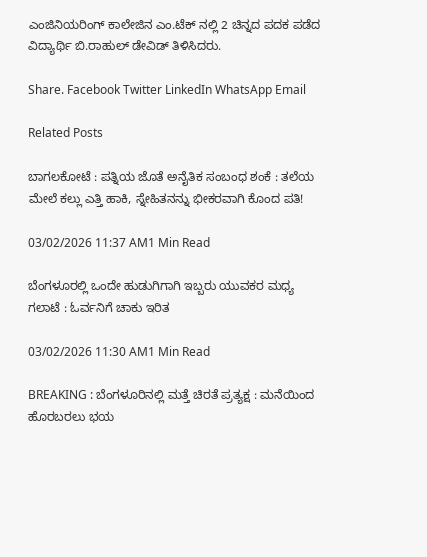ಎಂಜಿನಿಯರಿಂಗ್ ಕಾಲೇಜಿನ ಎಂ.ಟೆಕ್ ನಲ್ಲಿ 2 ಚಿನ್ನದ ಪದಕ ಪಡೆದ ವಿದ್ಯಾರ್ಥಿ ಬಿ.ರಾಹುಲ್ ಡೇವಿಡ್ ತಿಳಿಸಿದರು.

Share. Facebook Twitter LinkedIn WhatsApp Email

Related Posts

ಬಾಗಲಕೋಟೆ : ಪತ್ನಿಯ ಜೊತೆ ಅನೈತಿಕ ಸಂಬಂಧ ಶಂಕೆ : ತಲೆಯ ಮೇಲೆ ಕಲ್ಲು ಎತ್ತಿ ಹಾಕಿ, ಸ್ನೇಹಿತನನ್ನು ಭೀಕರವಾಗಿ ಕೊಂದ ಪತಿ!

03/02/2026 11:37 AM1 Min Read

ಬೆಂಗಳೂರಲ್ಲಿ ಒಂದೇ ಹುಡುಗಿಗಾಗಿ ಇಬ್ಬರು ಯುವಕರ ಮಧ್ಯ ಗಲಾಟೆ : ಓರ್ವನಿಗೆ ಚಾಕು ಇರಿತ

03/02/2026 11:30 AM1 Min Read

BREAKING : ಬೆಂಗಳೂರಿನಲ್ಲಿ ಮತ್ತೆ ಚಿರತೆ ಪ್ರತ್ಯಕ್ಷ : ಮನೆಯಿಂದ ಹೊರಬರಲು ಭಯ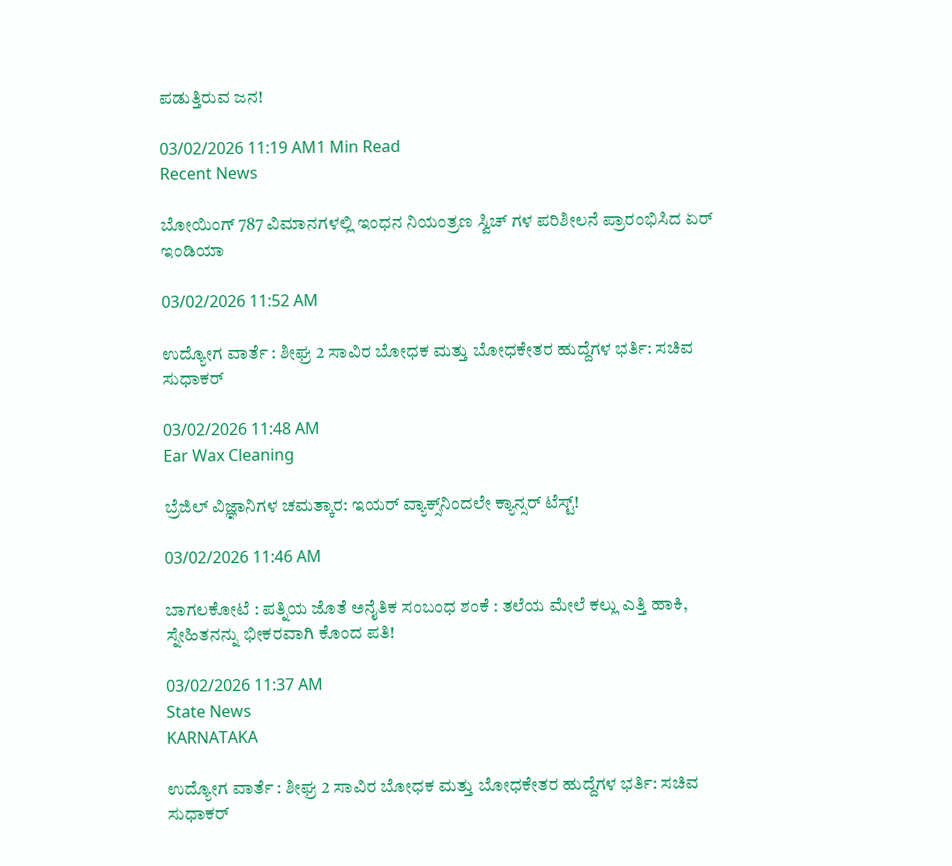ಪಡುತ್ತಿರುವ ಜನ!

03/02/2026 11:19 AM1 Min Read
Recent News

ಬೋಯಿಂಗ್ 787 ವಿಮಾನಗಳಲ್ಲಿ ಇಂಧನ ನಿಯಂತ್ರಣ ಸ್ವಿಚ್ ಗಳ ಪರಿಶೀಲನೆ ಪ್ರಾರಂಭಿಸಿದ ಏರ್ ಇಂಡಿಯಾ

03/02/2026 11:52 AM

ಉದ್ಯೋಗ ವಾರ್ತೆ : ಶೀಘ್ರ 2 ಸಾವಿರ ಬೋಧಕ ಮತ್ತು ಬೋಧಕೇತರ ಹುದ್ದೆಗಳ ಭರ್ತಿ: ಸಚಿವ ಸುಧಾಕರ್

03/02/2026 11:48 AM
Ear Wax Cleaning

ಬ್ರೆಜಿಲ್ ವಿಜ್ಞಾನಿಗಳ ಚಮತ್ಕಾರ: ಇಯರ್ ವ್ಯಾಕ್ಸ್‌ನಿಂದಲೇ ಕ್ಯಾನ್ಸರ್ ಟೆಸ್ಟ್!

03/02/2026 11:46 AM

ಬಾಗಲಕೋಟೆ : ಪತ್ನಿಯ ಜೊತೆ ಅನೈತಿಕ ಸಂಬಂಧ ಶಂಕೆ : ತಲೆಯ ಮೇಲೆ ಕಲ್ಲು ಎತ್ತಿ ಹಾಕಿ, ಸ್ನೇಹಿತನನ್ನು ಭೀಕರವಾಗಿ ಕೊಂದ ಪತಿ!

03/02/2026 11:37 AM
State News
KARNATAKA

ಉದ್ಯೋಗ ವಾರ್ತೆ : ಶೀಘ್ರ 2 ಸಾವಿರ ಬೋಧಕ ಮತ್ತು ಬೋಧಕೇತರ ಹುದ್ದೆಗಳ ಭರ್ತಿ: ಸಚಿವ ಸುಧಾಕರ್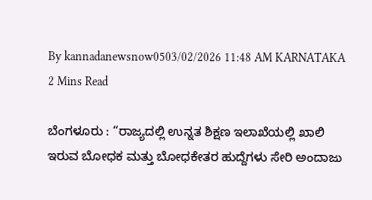By kannadanewsnow0503/02/2026 11:48 AM KARNATAKA 2 Mins Read

ಬೆಂಗಳೂರು : “ರಾಜ್ಯದಲ್ಲಿ ಉನ್ನತ ಶಿಕ್ಷಣ ಇಲಾಖೆಯಲ್ಲಿ ಖಾಲಿ ಇರುವ ಬೋಧಕ ಮತ್ತು ಬೋಧಕೇತರ ಹುದ್ದೆಗಳು ಸೇರಿ ಅಂದಾಜು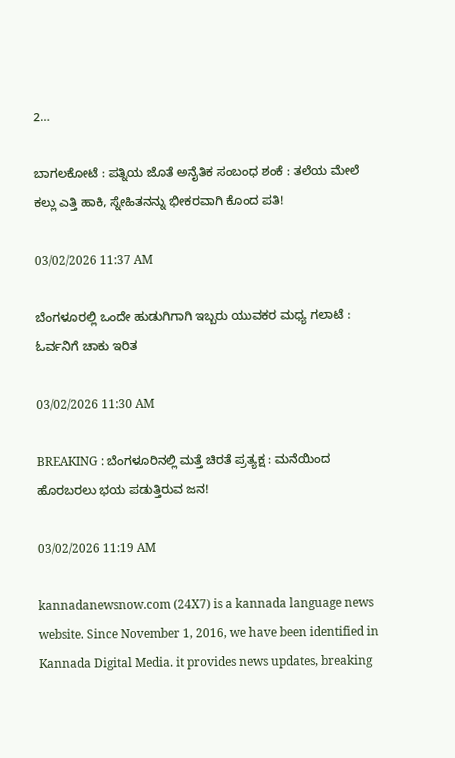2…

ಬಾಗಲಕೋಟೆ : ಪತ್ನಿಯ ಜೊತೆ ಅನೈತಿಕ ಸಂಬಂಧ ಶಂಕೆ : ತಲೆಯ ಮೇಲೆ ಕಲ್ಲು ಎತ್ತಿ ಹಾಕಿ, ಸ್ನೇಹಿತನನ್ನು ಭೀಕರವಾಗಿ ಕೊಂದ ಪತಿ!

03/02/2026 11:37 AM

ಬೆಂಗಳೂರಲ್ಲಿ ಒಂದೇ ಹುಡುಗಿಗಾಗಿ ಇಬ್ಬರು ಯುವಕರ ಮಧ್ಯ ಗಲಾಟೆ : ಓರ್ವನಿಗೆ ಚಾಕು ಇರಿತ

03/02/2026 11:30 AM

BREAKING : ಬೆಂಗಳೂರಿನಲ್ಲಿ ಮತ್ತೆ ಚಿರತೆ ಪ್ರತ್ಯಕ್ಷ : ಮನೆಯಿಂದ ಹೊರಬರಲು ಭಯ ಪಡುತ್ತಿರುವ ಜನ!

03/02/2026 11:19 AM

kannadanewsnow.com (24X7) is a kannada language news website. Since November 1, 2016, we have been identified in Kannada Digital Media. it provides news updates, breaking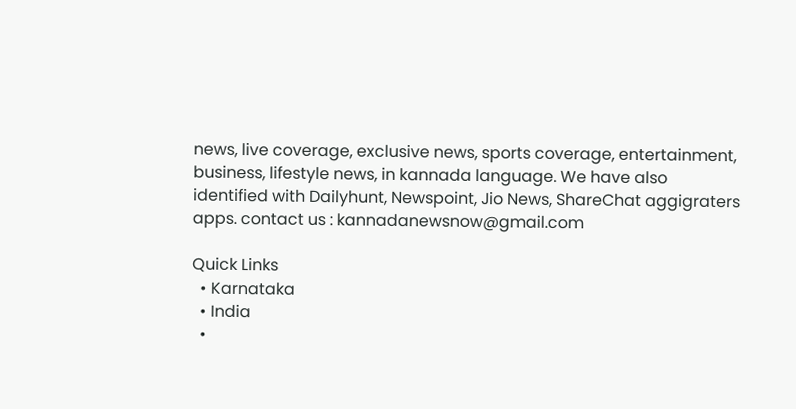news, live coverage, exclusive news, sports coverage, entertainment, business, lifestyle news, in kannada language. We have also identified with Dailyhunt, Newspoint, Jio News, ShareChat aggigraters apps. contact us : kannadanewsnow@gmail.com

Quick Links
  • Karnataka
  • India
  •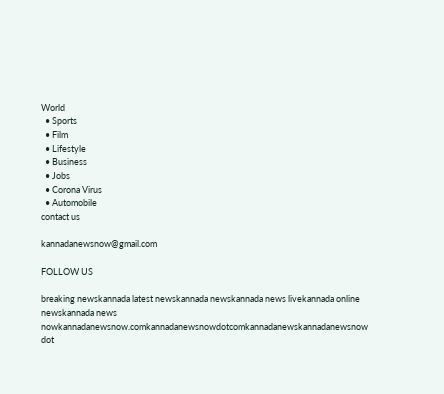World
  • Sports
  • Film
  • Lifestyle
  • Business
  • Jobs
  • Corona Virus
  • Automobile
contact us

kannadanewsnow@gmail.com

FOLLOW US

breaking newskannada latest newskannada newskannada news livekannada online newskannada news nowkannadanewsnow.comkannadanewsnowdotcomkannadanewskannadanewsnow dot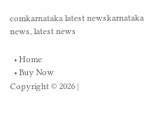comkarnataka latest newskarnataka news, latest news

  • Home
  • Buy Now
Copyright © 2026 |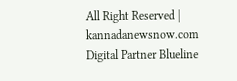All Right Reserved | kannadanewsnow.com
Digital Partner Blueline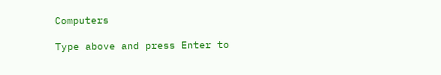Computers

Type above and press Enter to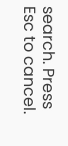search. Press Esc to cancel.